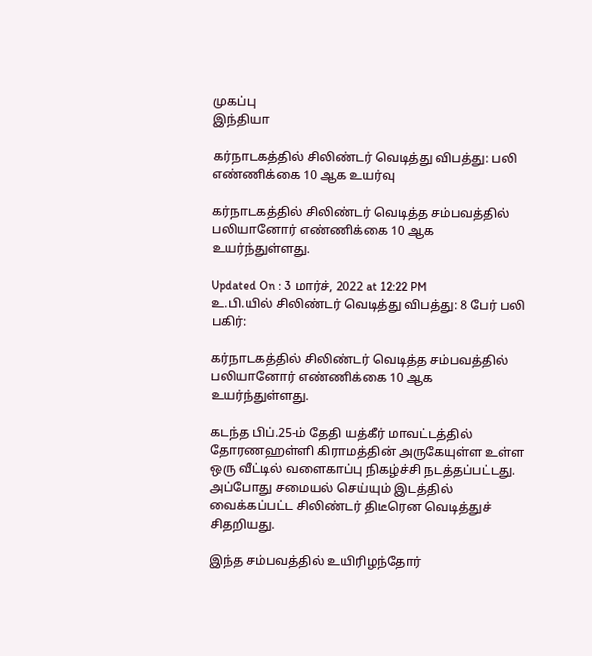முகப்பு
இந்தியா

கர்நாடகத்தில் சிலிண்டர் வெடித்து விபத்து: பலி எண்ணிக்கை 10 ஆக உயர்வு

கர்நாடகத்தில் சிலிண்டர் வெடித்த சம்பவத்தில் பலியானோர் எண்ணிக்கை 10 ஆக உயர்ந்துள்ளது.

Updated On : 3 மார்ச், 2022 at 12:22 PM
உ.பி.யில் சிலிண்டர் வெடித்து விபத்து: 8 பேர் பலி
பகிர்:

கர்நாடகத்தில் சிலிண்டர் வெடித்த சம்பவத்தில் பலியானோர் எண்ணிக்கை 10 ஆக உயர்ந்துள்ளது.

கடந்த பிப்.25-ம் தேதி யத்கீர் மாவட்டத்தில் தோரணஹள்ளி கிராமத்தின் அருகேயுள்ள உள்ள ஒரு வீட்டில் வளைகாப்பு நிகழ்ச்சி நடத்தப்பட்டது. அப்போது சமையல் செய்யும் இடத்தில் வைக்கப்பட்ட சிலிண்டர் திடீரென வெடித்துச் சிதறியது.

இந்த சம்பவத்தில் உயிரிழந்தோர்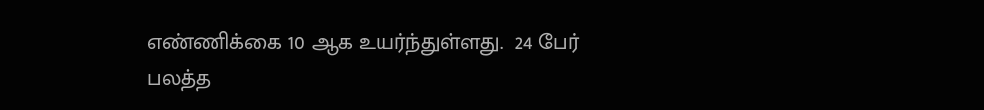எண்ணிக்கை 10 ஆக உயர்ந்துள்ளது.  24 பேர் பலத்த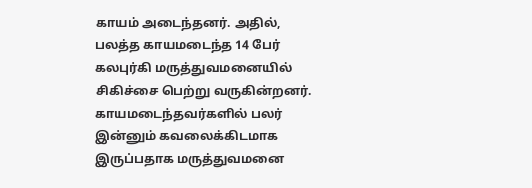காயம் அடைந்தனர். அதில், பலத்த காயமடைந்த 14 பேர் கலபுர்கி மருத்துவமனையில் சிகிச்சை பெற்று வருகின்றனர். காயமடைந்தவர்களில் பலர் இன்னும் கவலைக்கிடமாக இருப்பதாக மருத்துவமனை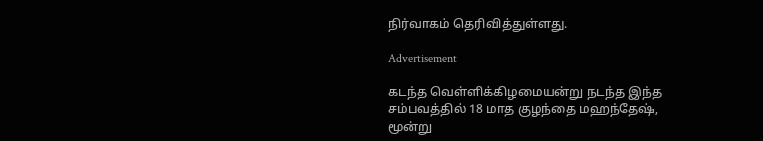நிர்வாகம் தெரிவித்துள்ளது.

Advertisement

கடந்த வெள்ளிக்கிழமையன்று நடந்த இந்த சம்பவத்தில் 18 மாத குழந்தை மஹந்தேஷ், மூன்று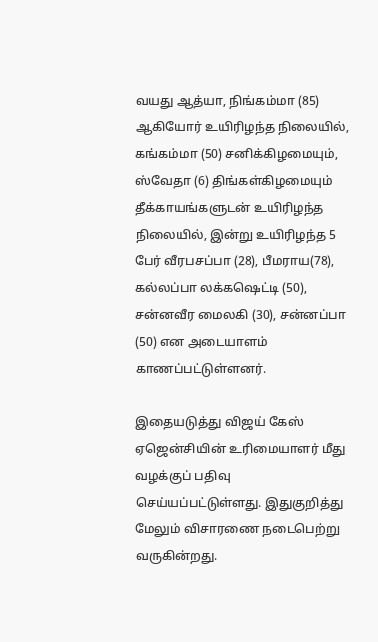வயது ஆத்யா, நிங்கம்மா (85) ஆகியோர் உயிரிழந்த நிலையில், கங்கம்மா (50) சனிக்கிழமையும், ஸ்வேதா (6) திங்கள்கிழமையும் தீக்காயங்களுடன் உயிரிழந்த நிலையில், இன்று உயிரிழந்த 5 பேர் வீரபசப்பா (28), பீமராய(78), கல்லப்பா லக்கஷெட்டி (50), சன்னவீர மைலகி (30), சன்னப்பா (50) என அடையாளம் காணப்பட்டுள்ளனர்.

இதையடுத்து விஜய் கேஸ் ஏஜென்சியின் உரிமையாளர் மீது வழக்குப் பதிவு செய்யப்பட்டுள்ளது. இதுகுறித்து மேலும் விசாரணை நடைபெற்று வருகின்றது.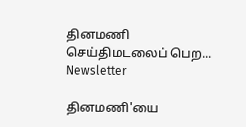தினமணி செய்திமடலைப் பெற... Newsletter

தினமணி'யை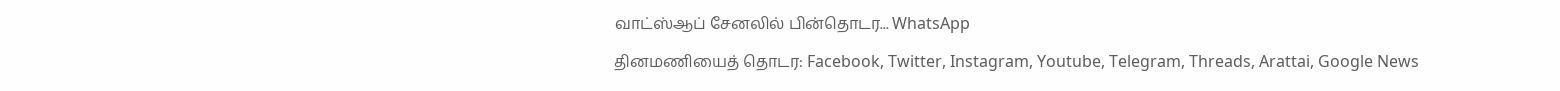வாட்ஸ்ஆப் சேனலில் பின்தொடர... WhatsApp

தினமணியைத் தொடர: Facebook, Twitter, Instagram, Youtube, Telegram, Threads, Arattai, Google News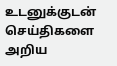உடனுக்குடன் செய்திகளை அறிய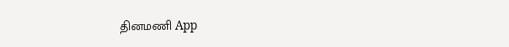தினமணி App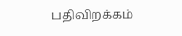பதிவிறக்கம்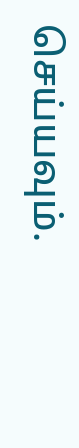செய்யவும்.